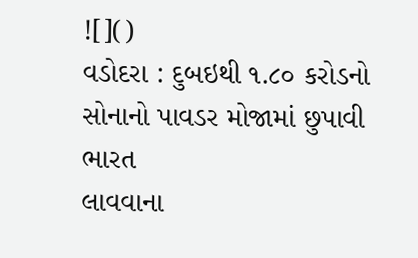![]()
વડોદરા : દુબઇથી ૧.૮૦ કરોડનો સોનાનો પાવડર મોજામાં છુપાવી ભારત
લાવવાના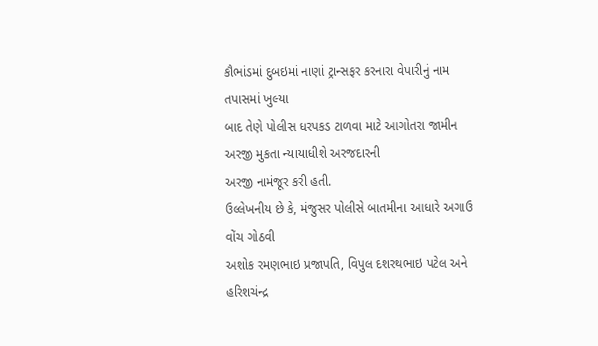કૌભાંડમાં દુબઇમાં નાણાં ટ્રાન્સફર કરનારા વેપારીનું નામ તપાસમાં ખુલ્યા
બાદ તેણે પોલીસ ધરપકડ ટાળવા માટે આગોતરા જામીન અરજી મુકતા ન્યાયાધીશે અરજદારની
અરજી નામંજૂર કરી હતી.
ઉલ્લેખનીય છે કે, મંજુસર પોલીસે બાતમીના આધારે અગાઉ વોંચ ગોઠવી
અશોક રમણભાઇ પ્રજાપતિ, વિપુલ દશરથભાઇ પટેલ અને હરિશચંન્દ્ર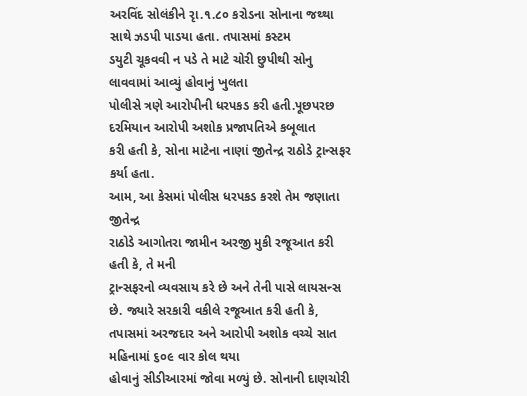અરવિંદ સોલંકીને રૃા.૧.૮૦ કરોડના સોનાના જથ્થા સાથે ઝડપી પાડયા હતા. તપાસમાં કસ્ટમ
ડયુટી ચૂકવવી ન પડે તે માટે ચોરી છુપીથી સોનુ લાવવામાં આવ્યું હોવાનું ખુલતા
પોલીસે ત્રણે આરોપીની ધરપકડ કરી હતી.પૂછપરછ દરમિયાન આરોપી અશોક પ્રજાપતિએ કબૂલાત
કરી હતી કે, સોના માટેના નાણાં જીતેન્દ્ર રાઠોડે ટ્રાન્સફર
કર્યા હતા.
આમ, આ કેસમાં પોલીસ ધરપકડ કરશે તેમ જણાતા જીતેન્દ્ર
રાઠોડે આગોતરા જામીન અરજી મુકી રજૂઆત કરી હતી કે, તે મની
ટ્રાન્સફરનો વ્યવસાય કરે છે અને તેની પાસે લાયસન્સ છે. જ્યારે સરકારી વકીલે રજૂઆત કરી હતી કે,
તપાસમાં અરજદાર અને આરોપી અશોક વચ્ચે સાત મહિનામાં ૬૦૯ વાર કોલ થયા
હોવાનું સીડીઆરમાં જોવા મળ્યું છે. સોનાની દાણચોરી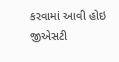કરવામાં આવી હોઇ જીએસટી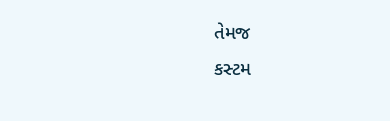તેમજ
કસ્ટમ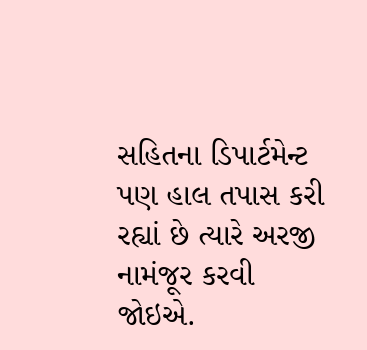સહિતના ડિપાર્ટમેન્ટ પણ હાલ તપાસ કરી રહ્યાં છે ત્યારે અરજી નામંજૂર કરવી
જોઇએ.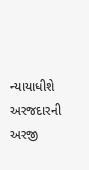ન્યાયાધીશે અરજદારની અરજી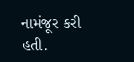નામંજૂર કરી હતી.